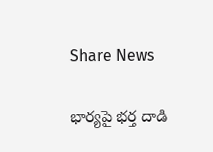Share News

భార్యపై భర్త దాడి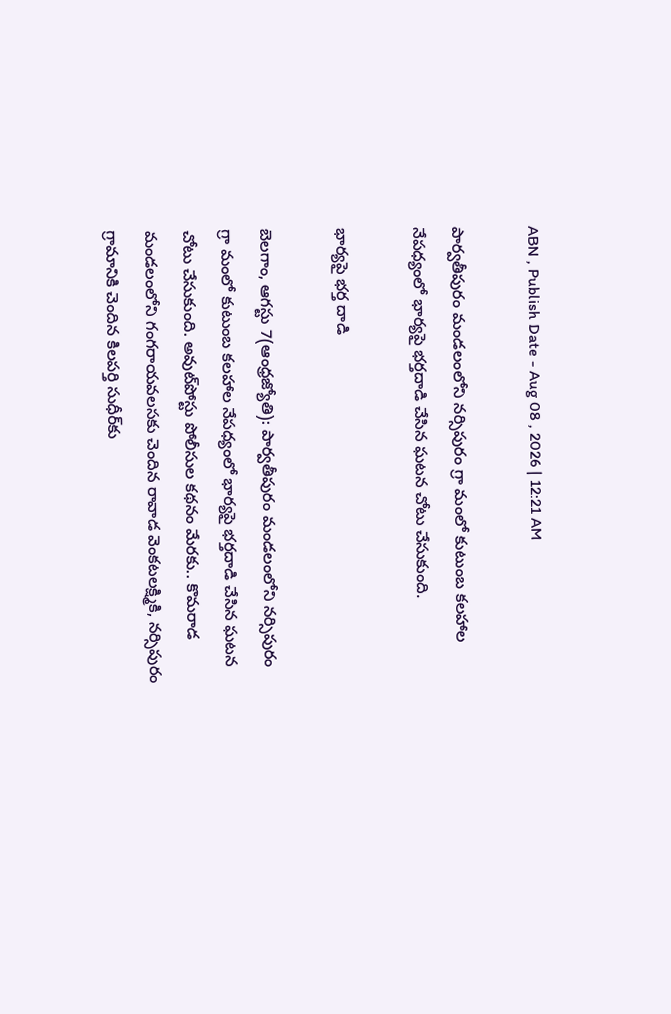ABN , Publish Date - Aug 08 , 2026 | 12:21 AM

పార్వతీపురం మండలంలోని నర్సిపురం గ్రా మంలో కుటుంబ కలహాల నేపధ్యంలో భార్యపై భర్తదాడి చేసిన ఘటన చోటు చేసుకుంది.

భార్యపై భర్త దాడి

బెలగాం, ఆగస్టు 7(ఆంధ్రజ్యోతి): పార్వతీపురం మండలంలోని నర్సిపురం గ్రా మంలో కుటుంబ కలహాల నేపధ్యంలో భార్యపై భర్తదాడి చేసిన ఘటన చోటు చేసుకుంది. అవుట్‌పోస్టు పోలీసుల కథనం మేరకు.. కొమరాడ మండలంలోని గంగరాయవలసకు చెందిన రావాడ వెంకటలక్ష్మికి, నర్సిపురం గ్రామానికి చెందిన కిలపర్తి సుధీర్‌కు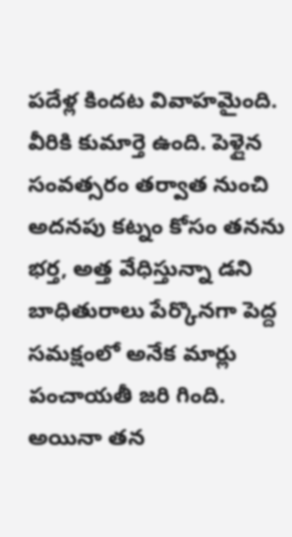పదేళ్ల కిందట వివాహమైంది. వీరికి కుమార్తె ఉంది. పెళ్లైన సంవత్సరం తర్వాత నుంచి అదనపు కట్నం కోసం తనను భర్త, అత్త వేధిస్తున్నా డని బాధితురాలు పేర్కొనగా పెద్ద సమక్షంలో అనేక మార్లు పంచాయతీ జరి గింది. అయినా తన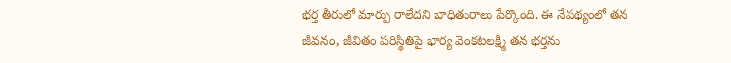భర్త తీరులో మార్పు రాలేదని బాధితురాలు పేర్కొంది. ఈ నేపథ్యంలో తన జీవనం, జీవితం పరిస్థితిపై భార్య వెంకటలక్ష్మి తన భర్తను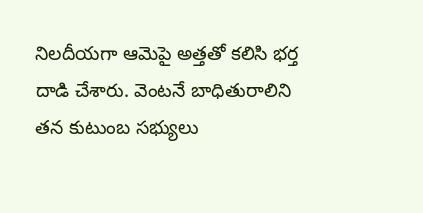నిలదీయగా ఆమెపై అత్తతో కలిసి భర్త దాడి చేశారు. వెంటనే బాధితురాలిని తన కుటుంబ సభ్యులు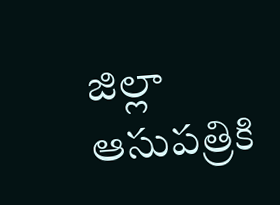జిల్లా ఆసుపత్రికి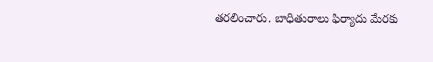తరలించారు. బాధితురాలు ఫిర్యాదు మేరకు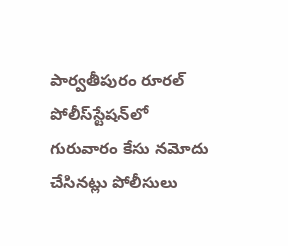పార్వతీపురం రూరల్‌ పోలీస్‌స్టేషన్‌లో గురువారం కేసు నమోదు చేసినట్లు పోలీసులు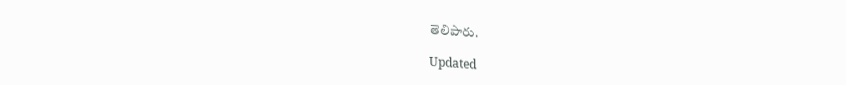తెలిపారు.

Updated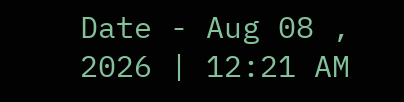Date - Aug 08 , 2026 | 12:21 AM